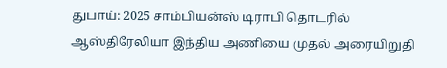துபாய்: 2025 சாம்பியன்ஸ் டிராபி தொடரில் ஆஸ்திரேலியா இந்திய அணியை முதல் அரையிறுதி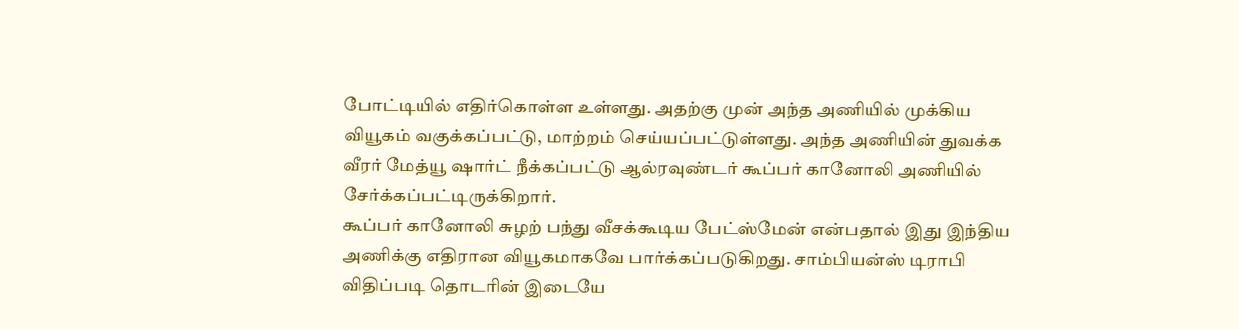போட்டியில் எதிர்கொள்ள உள்ளது. அதற்கு முன் அந்த அணியில் முக்கிய வியூகம் வகுக்கப்பட்டு, மாற்றம் செய்யப்பட்டுள்ளது. அந்த அணியின் துவக்க வீரர் மேத்யூ ஷார்ட் நீக்கப்பட்டு ஆல்ரவுண்டர் கூப்பர் கானோலி அணியில் சேர்க்கப்பட்டிருக்கிறார்.
கூப்பர் கானோலி சுழற் பந்து வீசக்கூடிய பேட்ஸ்மேன் என்பதால் இது இந்திய அணிக்கு எதிரான வியூகமாகவே பார்க்கப்படுகிறது. சாம்பியன்ஸ் டிராபி விதிப்படி தொடரின் இடையே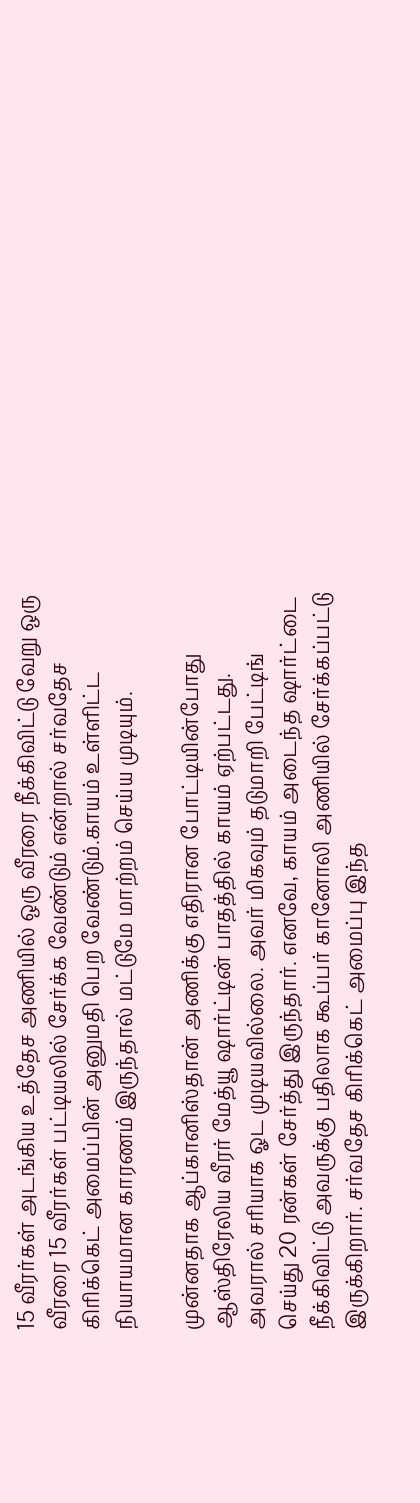15 வீரர்கள் அடங்கிய உத்தேச அணியில் ஒரு வீரரை நீக்கிவிட்டு வேறு ஒரு வீரரை 15 வீரர்கள் பட்டியலில் சேர்க்க வேண்டும் என்றால் சர்வதேச கிரிக்கெட் அமைப்பின் அனுமதி பெற வேண்டும்.காயம் உள்ளிட்ட நியாயமான காரணம் இருந்தால் மட்டுமே மாற்றம் செய்ய முடியும்.

முன்னதாக ஆப்கானிஸ்தான் அணிக்கு எதிரான போட்டியின்போது ஆஸ்திரேலிய வீரர் மேத்யூ ஷார்ட்டின் பாதத்தில் காயம் ஏற்பட்டது. அவரால் சரியாக ஓட முடியவில்லை. அவர் மிகவும் தடுமாறி பேட்டிங் செய்து 20 ரன்கள் சேர்த்து இருந்தார். எனவே, காயம் அடைந்த ஷார்ட்டை நீக்கிவிட்டு அவருக்கு பதிலாக கூப்பர் கானோலி அணியில் சேர்க்கப்பட்டு இருக்கிறார். சர்வதேச கிரிக்கெட் அமைப்பு இந்த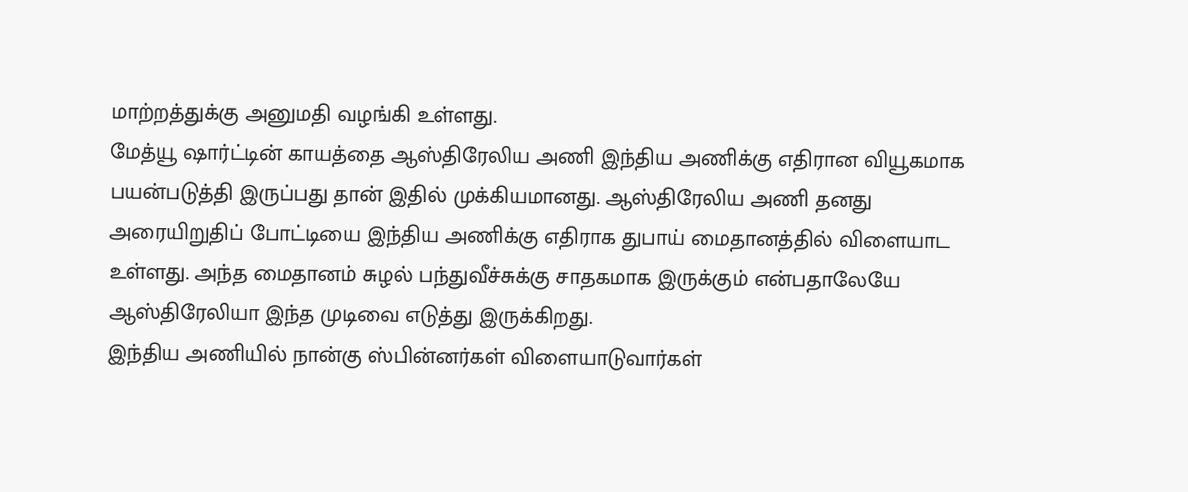மாற்றத்துக்கு அனுமதி வழங்கி உள்ளது.
மேத்யூ ஷார்ட்டின் காயத்தை ஆஸ்திரேலிய அணி இந்திய அணிக்கு எதிரான வியூகமாக பயன்படுத்தி இருப்பது தான் இதில் முக்கியமானது. ஆஸ்திரேலிய அணி தனது அரையிறுதிப் போட்டியை இந்திய அணிக்கு எதிராக துபாய் மைதானத்தில் விளையாட உள்ளது. அந்த மைதானம் சுழல் பந்துவீச்சுக்கு சாதகமாக இருக்கும் என்பதாலேயே ஆஸ்திரேலியா இந்த முடிவை எடுத்து இருக்கிறது.
இந்திய அணியில் நான்கு ஸ்பின்னர்கள் விளையாடுவார்கள்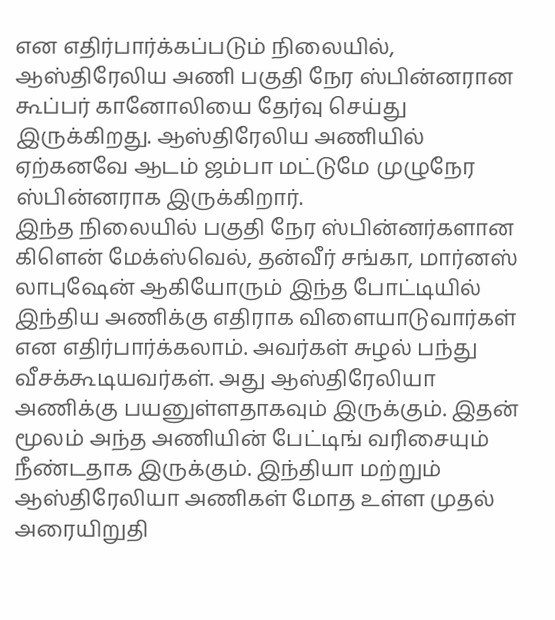என எதிர்பார்க்கப்படும் நிலையில், ஆஸ்திரேலிய அணி பகுதி நேர ஸ்பின்னரான கூப்பர் கானோலியை தேர்வு செய்து இருக்கிறது. ஆஸ்திரேலிய அணியில் ஏற்கனவே ஆடம் ஜம்பா மட்டுமே முழுநேர ஸ்பின்னராக இருக்கிறார்.
இந்த நிலையில் பகுதி நேர ஸ்பின்னர்களான கிளென் மேக்ஸ்வெல், தன்வீர் சங்கா, மார்னஸ் லாபுஷேன் ஆகியோரும் இந்த போட்டியில் இந்திய அணிக்கு எதிராக விளையாடுவார்கள் என எதிர்பார்க்கலாம். அவர்கள் சுழல் பந்து வீசக்கூடியவர்கள். அது ஆஸ்திரேலியா அணிக்கு பயனுள்ளதாகவும் இருக்கும். இதன் மூலம் அந்த அணியின் பேட்டிங் வரிசையும் நீண்டதாக இருக்கும். இந்தியா மற்றும் ஆஸ்திரேலியா அணிகள் மோத உள்ள முதல் அரையிறுதி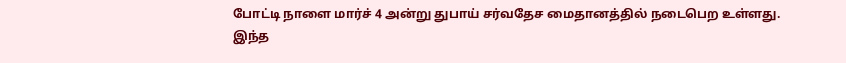போட்டி நாளை மார்ச் 4 அன்று துபாய் சர்வதேச மைதானத்தில் நடைபெற உள்ளது.
இந்த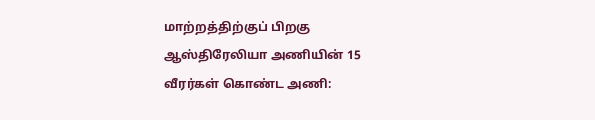மாற்றத்திற்குப் பிறகு ஆஸ்திரேலியா அணியின் 15 வீரர்கள் கொண்ட அணி: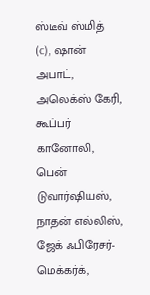ஸ்டீவ் ஸ்மித் (c), ஷான் அபாட், அலெக்ஸ் கேரி, கூப்பர் கானோலி, பென் டுவார்ஷியஸ், நாதன் எல்லிஸ், ஜேக் ஃபிரேசர்-மெக்கர்க்,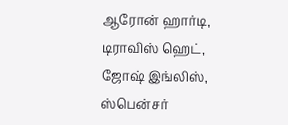ஆரோன் ஹார்டி, டிராவிஸ் ஹெட், ஜோஷ் இங்லிஸ், ஸ்பென்சர்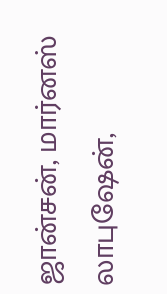ஜான்சன், மார்னஸ் லாபுஷேன்,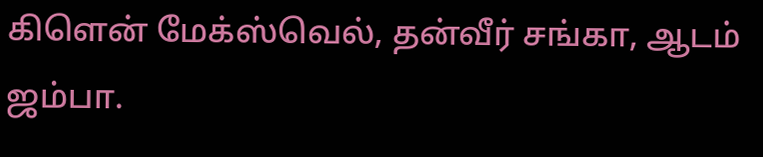கிளென் மேக்ஸ்வெல், தன்வீர் சங்கா, ஆடம் ஜம்பா.